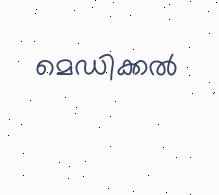മെഡിക്കൽ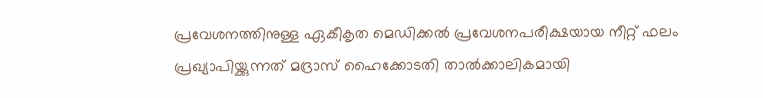പ്രവേശനത്തിനുള്ള ഏകീകൃത മെഡിക്കൽ പ്രവേശനപരീക്ഷയായ നീറ്റ് ഫലം പ്രഖ്യാപിയ്ക്കുന്നത് മദ്രാസ് ഹൈക്കോടതി താൽക്കാലികമായി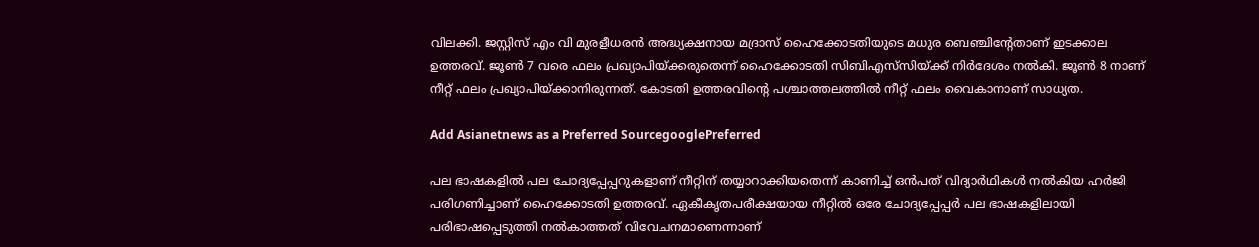വിലക്കി. ജസ്റ്റിസ് എം വി മുരളീധരൻ അദ്ധ്യക്ഷനായ മദ്രാസ് ഹൈക്കോടതിയുടെ മധുര ബെഞ്ചിന്‍റേതാണ് ഇടക്കാല ഉത്തരവ്. ജൂൺ 7 വരെ ഫലം പ്രഖ്യാപിയ്ക്കരുതെന്ന് ഹൈക്കോടതി സിബിഎസ്‍സിയ്ക്ക് നിർദേശം നൽകി. ജൂൺ 8 നാണ് നീറ്റ് ഫലം പ്രഖ്യാപിയ്ക്കാനിരുന്നത്. കോടതി ഉത്തരവിന്‍റെ പശ്ചാത്തലത്തിൽ നീറ്റ് ഫലം വൈകാനാണ് സാധ്യത.

Add Asianetnews as a Preferred SourcegooglePreferred

പല ഭാഷകളിൽ പല ചോദ്യപ്പേപ്പറുകളാണ് നീറ്റിന് തയ്യാറാക്കിയതെന്ന് കാണിച്ച് ഒൻപത് വിദ്യാർഥികൾ നൽകിയ ഹർജി പരിഗണിച്ചാണ് ഹൈക്കോടതി ഉത്തരവ്. ഏകീകൃതപരീക്ഷയായ നീറ്റിൽ ഒരേ ചോദ്യപ്പേപ്പർ പല ഭാഷകളിലായി പരിഭാഷപ്പെടുത്തി നൽകാത്തത് വിവേചനമാണെന്നാണ്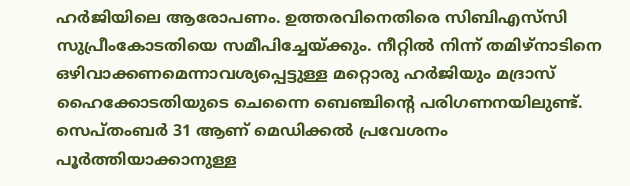ഹർജിയിലെ ആരോപണം. ഉത്തരവിനെതിരെ സിബിഎസ്‍സി സുപ്രീംകോടതിയെ സമീപിച്ചേയ്ക്കും. നീറ്റിൽ നിന്ന് തമിഴ്നാടിനെ ഒഴിവാക്കണമെന്നാവശ്യപ്പെട്ടുള്ള മറ്റൊരു ഹർജിയും മദ്രാസ് ഹൈക്കോടതിയുടെ ചെന്നൈ ബെ‌ഞ്ചിന്‍റെ പരിഗണനയിലുണ്ട്. സെപ്തംബർ 31 ആണ് മെഡിക്കൽ പ്രവേശനം പൂർത്തിയാക്കാനുള്ള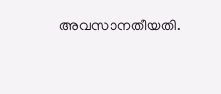അവസാനതീയതി.